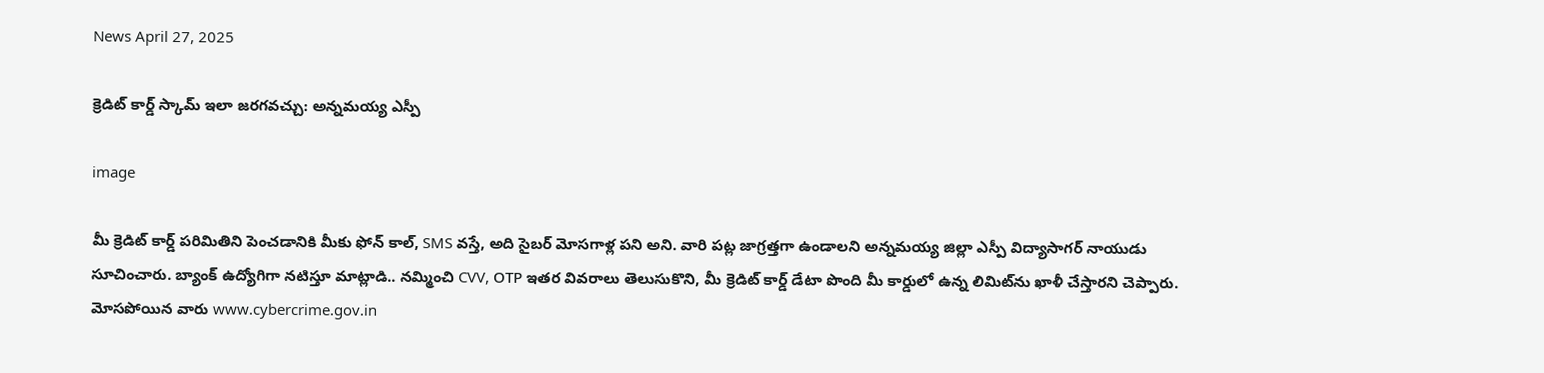News April 27, 2025

క్రెడిట్ కార్డ్ స్కామ్ ఇలా జరగవచ్చు: అన్నమయ్య ఎస్పీ

image

మీ క్రెడిట్ కార్డ్ పరిమితిని పెంచడానికి మీకు ఫోన్ కాల్, SMS వస్తే, అది సైబర్ మోసగాళ్ల పని అని. వారి పట్ల జాగ్రత్తగా ఉండాలని అన్నమయ్య జిల్లా ఎస్పీ విద్యాసాగర్ నాయుడు సూచించారు. బ్యాంక్ ఉద్యోగిగా నటిస్తూ మాట్లాడి.. నమ్మించి CVV, OТР ఇతర వివరాలు తెలుసుకొని, మీ క్రెడిట్ కార్డ్ డేటా పొంది మీ కార్డులో ఉన్న లిమిట్‌ను ఖాళీ చేస్తారని చెప్పారు. మోసపోయిన వారు www.cybercrime.gov.in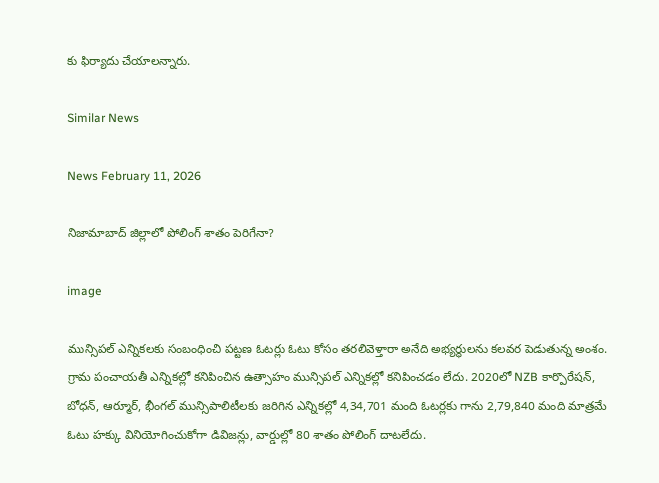కు ఫిర్యాదు చేయాలన్నారు.

Similar News

News February 11, 2026

నిజామాబాద్ జిల్లాలో పోలింగ్ శాతం పెరిగేనా?

image

మున్సిపల్ ఎన్నికలకు సంబంధించి పట్టణ ఓటర్లు ఓటు కోసం తరలివెళ్తారా అనేది అభ్యర్థులను కలవర పెడుతున్న అంశం. గ్రామ పంచాయతీ ఎన్నికల్లో కనిపించిన ఉత్సాహం మున్సిపల్ ఎన్నికల్లో కనిపించడం లేదు. 2020లో NZB కార్పొరేషన్, బోధన్, ఆర్మూర్, భీంగల్ మున్సిపాలిటీలకు జరిగిన ఎన్నికల్లో 4,34,701 మంది ఓటర్లకు గాను 2,79,840 మంది మాత్రమే ఓటు హక్కు వినియోగించుకోగా డివిజన్లు, వార్డుల్లో 80 శాతం పోలింగ్ దాటలేదు.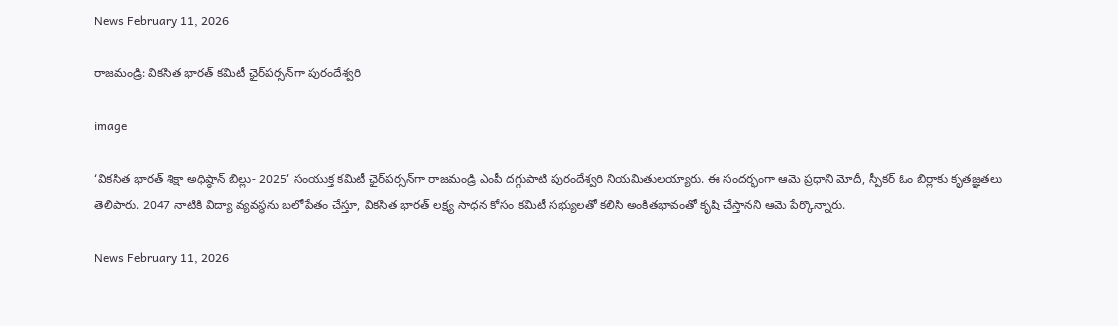News February 11, 2026

రాజమండ్రి: వికసిత భారత్ కమిటీ ఛైర్‌పర్సన్‌గా పురందేశ్వరి

image

‘వికసిత భారత్ శిక్షా అధిష్ఠాన్ బిల్లు- 2025’ సంయుక్త కమిటీ ఛైర్‌పర్సన్‌గా రాజమండ్రి ఎంపీ దగ్గుపాటి పురందేశ్వరి నియమితులయ్యారు. ఈ సందర్భంగా ఆమె ప్రధాని మోదీ, స్పీకర్ ఓం బిర్లాకు కృతజ్ఞతలు తెలిపారు. 2047 నాటికి విద్యా వ్యవస్థను బలోపేతం చేస్తూ, వికసిత భారత్ లక్ష్య సాధన కోసం కమిటీ సభ్యులతో కలిసి అంకితభావంతో కృషి చేస్తానని ఆమె పేర్కొన్నారు.

News February 11, 2026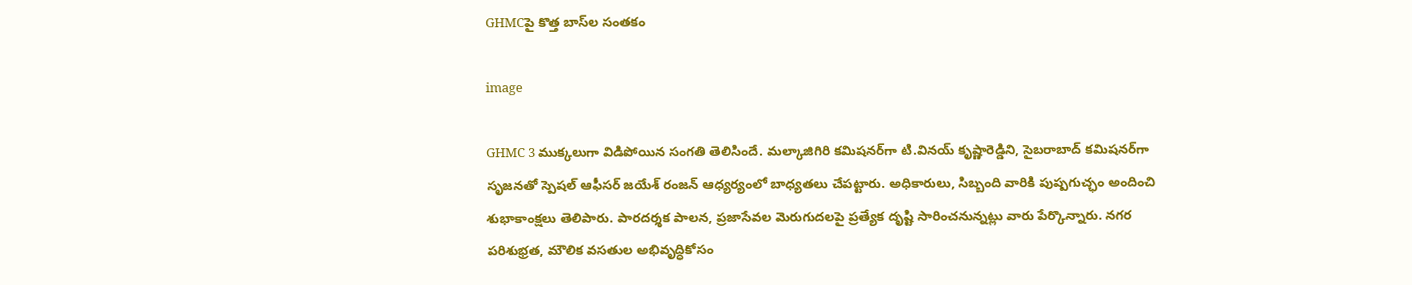GHMCపై కొత్త బాస్‌ల సంతకం

image

GHMC 3 ముక్కలుగా విడిపోయిన సంగతి తెలిసిందే. మల్కాజిగిరి కమిషనర్‌గా టి.వినయ్ కృష్ణారెడ్డిని, సైబరాబాద్ కమిషనర్‌గా సృజనతో స్పెషల్ ఆఫీసర్ జయేశ్ రంజన్ ఆధ్యర్యంలో బాధ్యతలు చేపట్టారు. అధికారులు, సిబ్బంది వారికి పుష్పగుచ్ఛం అందించి శుభాకాంక్షలు తెలిపారు. పారదర్శక పాలన, ప్రజాసేవల మెరుగుదలపై ప్రత్యేక దృష్టి సారించనున్నట్లు వారు పేర్కొన్నారు. నగర పరిశుభ్రత, మౌలిక వసతుల అభివృద్ధికోసం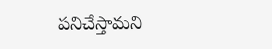పనిచేస్తామని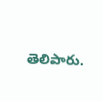తెలిపారు.